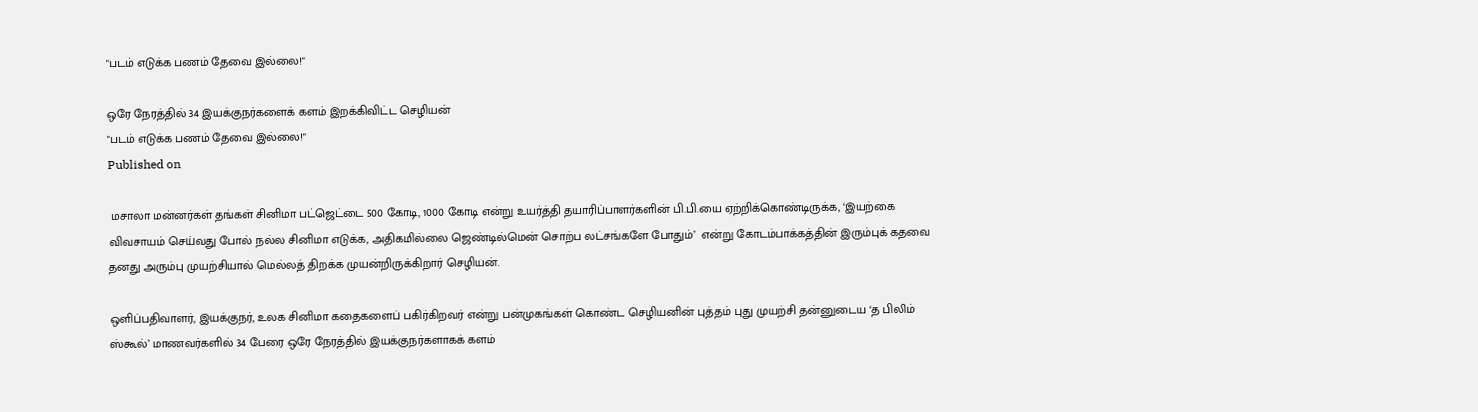"படம் எடுக்க பணம் தேவை இல்லை!"

ஒரே நேரத்தில் 34 இயக்குநர்களைக் களம் இறக்கிவிட்ட செழியன்
"படம் எடுக்க பணம் தேவை இல்லை!"
Published on

 மசாலா மன்னர்கள் தங்கள் சினிமா பட்ஜெட்டை 500 கோடி, 1000 கோடி என்று உயர்த்தி தயாரிப்பாளர்களின் பி.பி.யை ஏற்றிக்கொண்டிருக்க, ‘இயற்கை விவசாயம் செய்வது போல் நல்ல சினிமா எடுக்க, அதிகமில்லை ஜெண்டில்மென் சொற்ப லட்சங்களே போதும்’  என்று கோடம்பாக்கத்தின் இரும்புக் கதவை தனது அரும்பு முயற்சியால் மெல்லத் திறக்க முயன்றிருக்கிறார் செழியன்.

ஒளிப்பதிவாளர், இயக்குநர், உலக சினிமா கதைகளைப் பகிர்கிறவர் என்று பன்முகங்கள் கொண்ட செழியனின் புத்தம் புது முயற்சி தன்னுடைய ‘த பிலிம் ஸ்கூல்’ மாணவர்களில் 34 பேரை ஒரே நேரத்தில் இயக்குநர்களாகக் களம்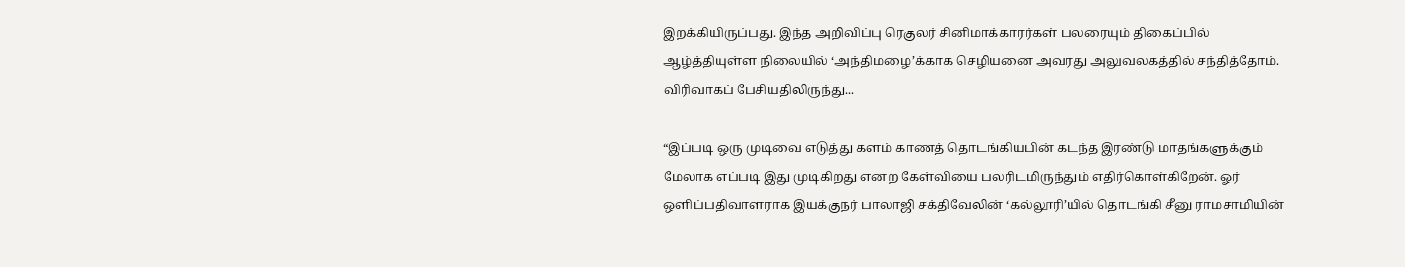இறக்கியிருப்பது. இந்த அறிவிப்பு ரெகுலர் சினிமாக்காரர்கள் பலரையும் திகைப்பில் ஆழ்த்தியுள்ள நிலையில் ‘அந்திமழை’க்காக செழியனை அவரது அலுவலகத்தில் சந்தித்தோம். விரிவாகப் பேசியதிலிருந்து...

“இப்படி ஒரு முடிவை எடுத்து களம் காணத் தொடங்கியபின் கடந்த இரண்டு மாதங்களுக்கும் மேலாக எப்படி இது முடிகிறது எனற கேள்வியை பலரிடமிருந்தும் எதிர்கொள்கிறேன். ஓர் ஒளிப்பதிவாளராக இயக்குநர் பாலாஜி சக்திவேலின் ‘கல்லூரி’யில் தொடங்கி சீனு ராமசாமியின்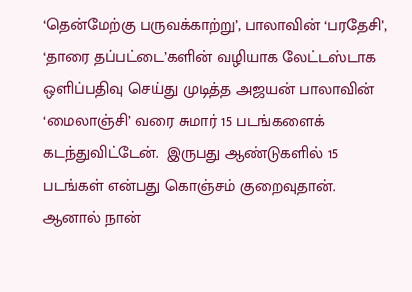‘தென்மேற்கு பருவக்காற்று’, பாலாவின் ‘பரதேசி’,  ‘தாரை தப்பட்டை’களின் வழியாக லேட்டஸ்டாக ஒளிப்பதிவு செய்து முடித்த அஜயன் பாலாவின் ‘மைலாஞ்சி’ வரை சுமார் 15 படங்களைக் கடந்துவிட்டேன்.  இருபது ஆண்டுகளில் 15 படங்கள் என்பது கொஞ்சம் குறைவுதான். ஆனால் நான்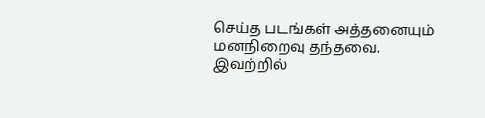செய்த படங்கள் அத்தனையும் மனநிறைவு தந்தவை. இவற்றில்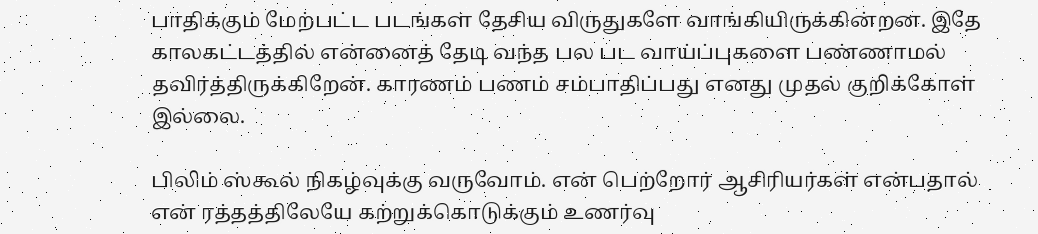பாதிக்கும் மேற்பட்ட படங்கள் தேசிய விருதுகளே வாங்கியிருக்கின்றன. இதே காலகட்டத்தில் என்னைத் தேடி வந்த பல பட வாய்ப்புகளை பண்ணாமல் தவிர்த்திருக்கிறேன். காரணம் பணம் சம்பாதிப்பது எனது முதல் குறிக்கோள் இல்லை.

பிலிம் ஸ்கூல் நிகழ்வுக்கு வருவோம். என் பெற்றோர் ஆசிரியர்கள் என்பதால் என் ரத்தத்திலேயே கற்றுக்கொடுக்கும் உணர்வு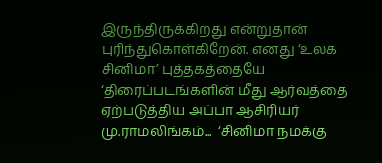இருந்திருக்கிறது என்றுதான் புரிந்துகொள்கிறேன். எனது ‘உலக சினிமா’ புத்தகத்தையே ‘திரைப்படங்களின் மீது ஆர்வத்தை ஏற்படுத்திய அப்பா ஆசிரியர் மு.ராமலிங்கம்...  ‘சினிமா நமக்கு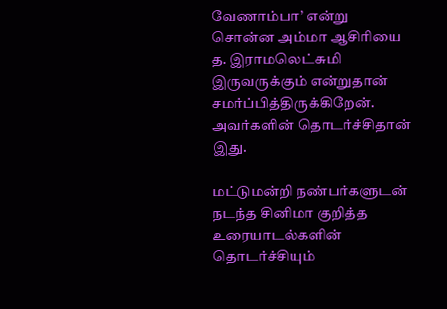வேணாம்பா’ என்று சொன்ன அம்மா ஆசிரியை த. இராமலெட்சுமி இருவருக்கும் என்றுதான் சமர்ப்பித்திருக்கிறேன். அவர்களின் தொடர்ச்சிதான் இது.

மட்டுமன்றி நண்பர்களுடன் நடந்த சினிமா குறித்த உரையாடல்களின் தொடர்ச்சியும்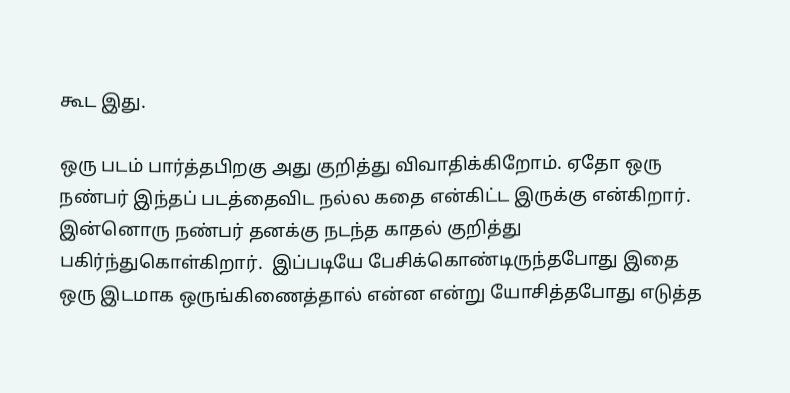கூட இது.

ஒரு படம் பார்த்தபிறகு அது குறித்து விவாதிக்கிறோம். ஏதோ ஒரு நண்பர் இந்தப் படத்தைவிட நல்ல கதை என்கிட்ட இருக்கு என்கிறார். இன்னொரு நண்பர் தனக்கு நடந்த காதல் குறித்து பகிர்ந்துகொள்கிறார்.  இப்படியே பேசிக்கொண்டிருந்தபோது இதை ஒரு இடமாக ஒருங்கிணைத்தால் என்ன என்று யோசித்தபோது எடுத்த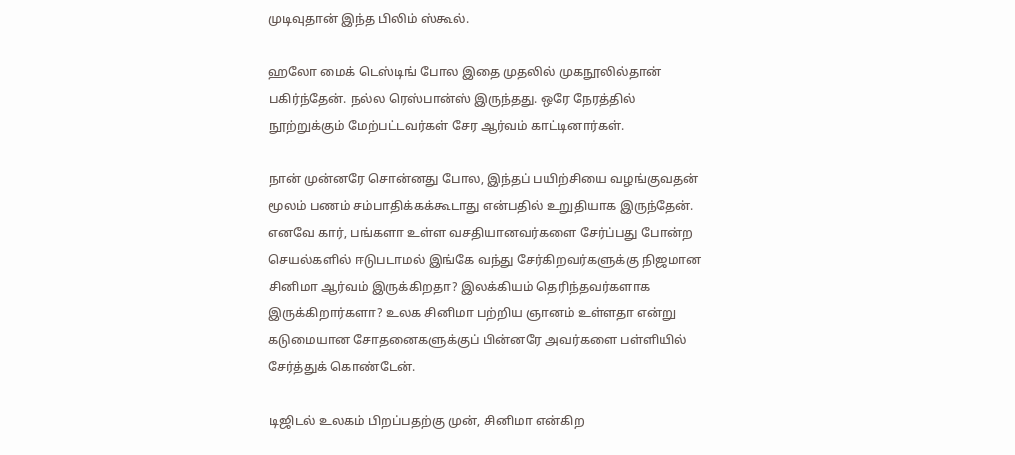முடிவுதான் இந்த பிலிம் ஸ்கூல்.

ஹலோ மைக் டெஸ்டிங் போல இதை முதலில் முகநூலில்தான் பகிர்ந்தேன். நல்ல ரெஸ்பான்ஸ் இருந்தது. ஒரே நேரத்தில் நூற்றுக்கும் மேற்பட்டவர்கள் சேர ஆர்வம் காட்டினார்கள்.

நான் முன்னரே சொன்னது போல, இந்தப் பயிற்சியை வழங்குவதன் மூலம் பணம் சம்பாதிக்கக்கூடாது என்பதில் உறுதியாக இருந்தேன். எனவே கார், பங்களா உள்ள வசதியானவர்களை சேர்ப்பது போன்ற செயல்களில் ஈடுபடாமல் இங்கே வந்து சேர்கிறவர்களுக்கு நிஜமான சினிமா ஆர்வம் இருக்கிறதா? இலக்கியம் தெரிந்தவர்களாக இருக்கிறார்களா? உலக சினிமா பற்றிய ஞானம் உள்ளதா என்று கடுமையான சோதனைகளுக்குப் பின்னரே அவர்களை பள்ளியில் சேர்த்துக் கொண்டேன்.

டிஜிடல் உலகம் பிறப்பதற்கு முன், சினிமா என்கிற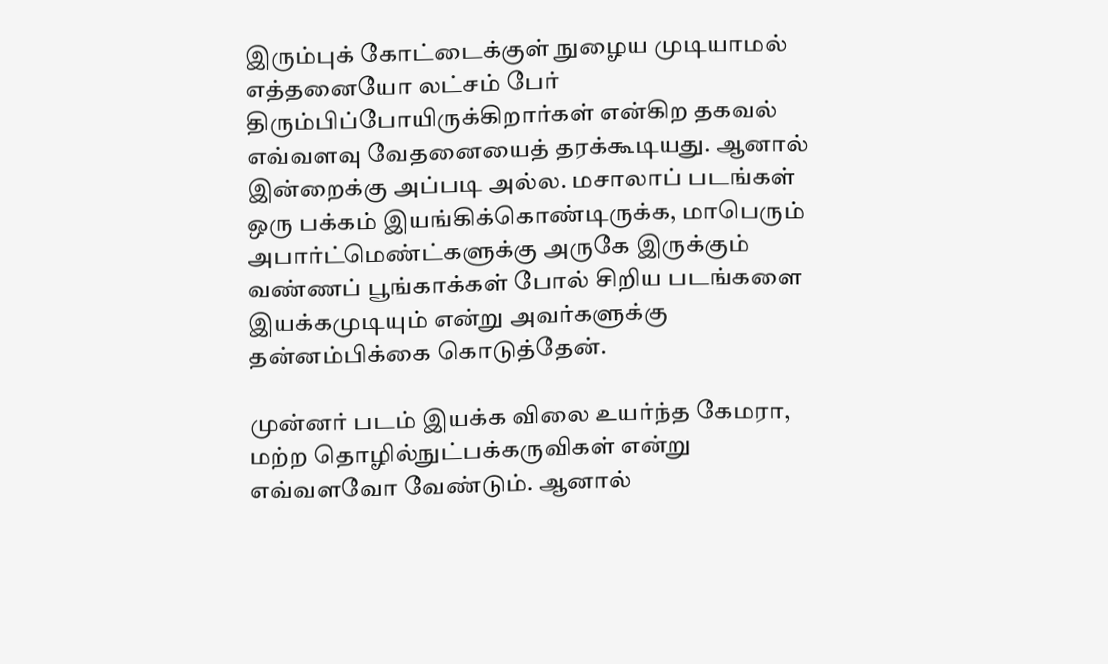இரும்புக் கோட்டைக்குள் நுழைய முடியாமல் எத்தனையோ லட்சம் பேர் திரும்பிப்போயிருக்கிறார்கள் என்கிற தகவல் எவ்வளவு வேதனையைத் தரக்கூடியது. ஆனால் இன்றைக்கு அப்படி அல்ல. மசாலாப் படங்கள் ஒரு பக்கம் இயங்கிக்கொண்டிருக்க, மாபெரும் அபார்ட்மெண்ட்களுக்கு அருகே இருக்கும் வண்ணப் பூங்காக்கள் போல் சிறிய படங்களை இயக்கமுடியும் என்று அவர்களுக்கு தன்னம்பிக்கை கொடுத்தேன்.

முன்னர் படம் இயக்க விலை உயர்ந்த கேமரா, மற்ற தொழில்நுட்பக்கருவிகள் என்று எவ்வளவோ வேண்டும். ஆனால்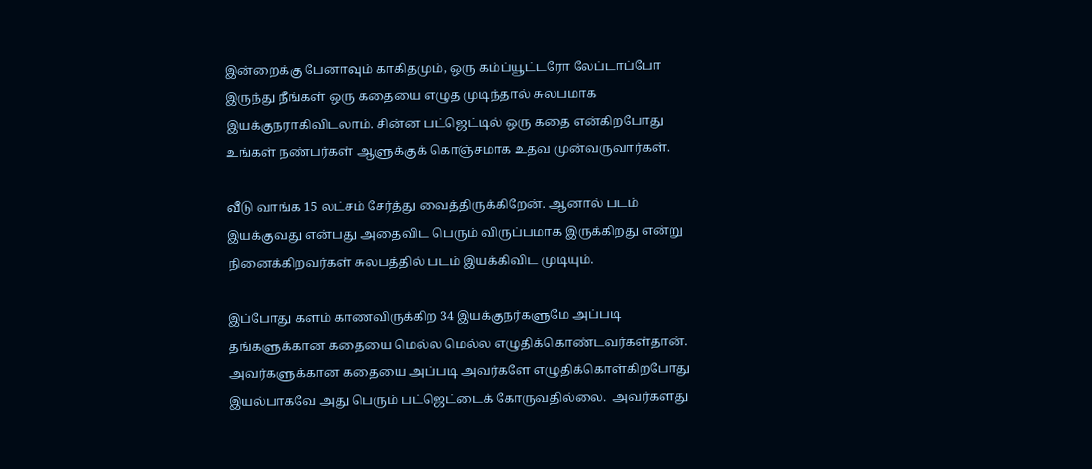இன்றைக்கு பேனாவும் காகிதமும், ஒரு கம்ப்யூட்டரோ லேப்டாப்போ இருந்து நீங்கள் ஒரு கதையை எழுத முடிந்தால் சுலபமாக இயக்குநராகிவிடலாம். சின்ன பட்ஜெட்டில் ஒரு கதை என்கிறபோது உங்கள் நண்பர்கள் ஆளுக்குக் கொஞ்சமாக உதவ முன்வருவார்கள்.

வீடு வாங்க 15 லட்சம் சேர்த்து வைத்திருக்கிறேன். ஆனால் படம் இயக்குவது என்பது அதைவிட பெரும் விருப்பமாக இருக்கிறது என்று நினைக்கிறவர்கள் சுலபத்தில் படம் இயக்கிவிட முடியும்.

இப்போது களம் காணவிருக்கிற 34 இயக்குநர்களுமே அப்படி தங்களுக்கான கதையை மெல்ல மெல்ல எழுதிக்கொண்டவர்கள்தான். அவர்களுக்கான கதையை அப்படி அவர்களே எழுதிக்கொள்கிறபோது இயல்பாகவே அது பெரும் பட்ஜெட்டைக் கோருவதில்லை.  அவர்களது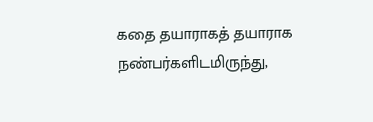கதை தயாராகத் தயாராக நண்பர்களிடமிருந்து,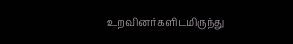உறவினர்களிடமிருந்து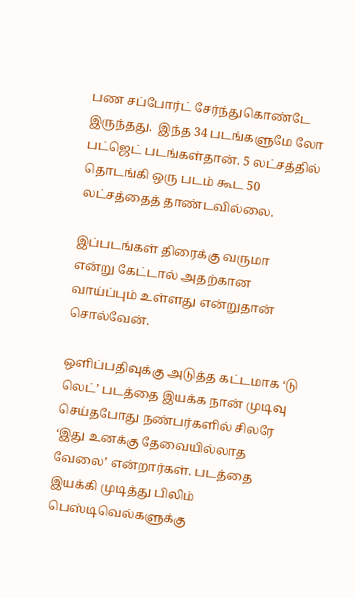பண சப்போர்ட் சேர்ந்துகொண்டே இருந்தது.  இந்த 34 படங்களுமே லோ பட்ஜெட் படங்கள்தான். 5 லட்சத்தில் தொடங்கி ஒரு படம் கூட 50 லட்சத்தைத் தாண்டவில்லை.

இப்படங்கள் திரைக்கு வருமா என்று கேட்டால் அதற்கான வாய்ப்பும் உள்ளது என்றுதான் சொல்வேன்.

ஒளிப்பதிவுக்கு அடுத்த கட்டமாக ‘டு லெட்’ படத்தை இயக்க நான் முடிவு செய்தபோது நண்பர்களில் சிலரே ‘இது உனக்கு தேவையில்லாத வேலை’ என்றார்கள். படத்தை இயக்கி முடித்து பிலிம் பெஸ்டிவெல்களுக்கு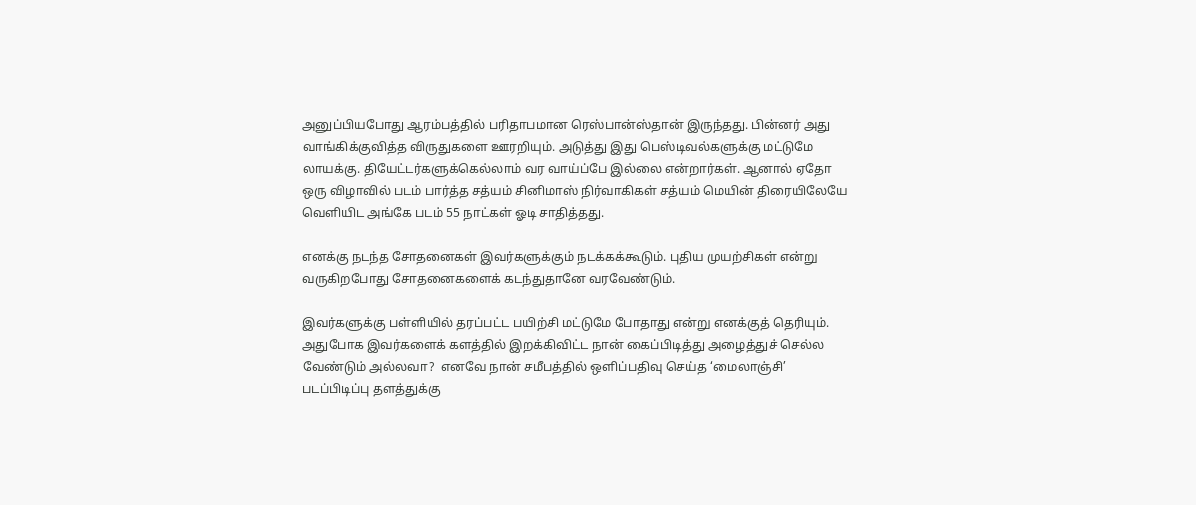அனுப்பியபோது ஆரம்பத்தில் பரிதாபமான ரெஸ்பான்ஸ்தான் இருந்தது. பின்னர் அது வாங்கிக்குவித்த விருதுகளை ஊரறியும். அடுத்து இது பெஸ்டிவல்களுக்கு மட்டுமே லாயக்கு. தியேட்டர்களுக்கெல்லாம் வர வாய்ப்பே இல்லை என்றார்கள். ஆனால் ஏதோ ஒரு விழாவில் படம் பார்த்த சத்யம் சினிமாஸ் நிர்வாகிகள் சத்யம் மெயின் திரையிலேயே வெளியிட அங்கே படம் 55 நாட்கள் ஓடி சாதித்தது.

எனக்கு நடந்த சோதனைகள் இவர்களுக்கும் நடக்கக்கூடும். புதிய முயற்சிகள் என்று வருகிறபோது சோதனைகளைக் கடந்துதானே வரவேண்டும்.

இவர்களுக்கு பள்ளியில் தரப்பட்ட பயிற்சி மட்டுமே போதாது என்று எனக்குத் தெரியும். அதுபோக இவர்களைக் களத்தில் இறக்கிவிட்ட நான் கைப்பிடித்து அழைத்துச் செல்ல வேண்டும் அல்லவா?  எனவே நான் சமீபத்தில் ஒளிப்பதிவு செய்த ‘மைலாஞ்சி’ படப்பிடிப்பு தளத்துக்கு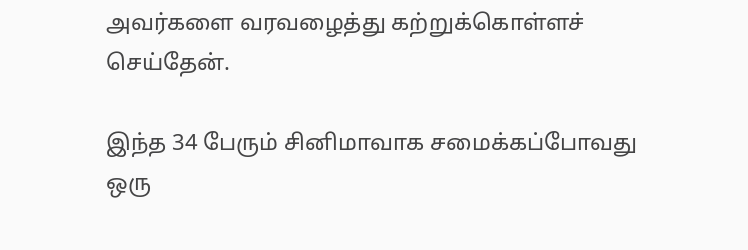அவர்களை வரவழைத்து கற்றுக்கொள்ளச் செய்தேன்.

இந்த 34 பேரும் சினிமாவாக சமைக்கப்போவது ஒரு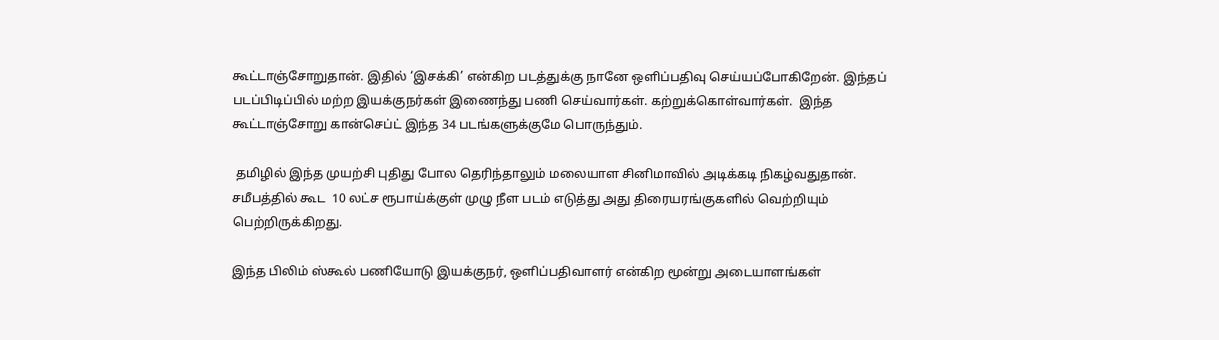கூட்டாஞ்சோறுதான். இதில் ‘இசக்கி’ என்கிற படத்துக்கு நானே ஒளிப்பதிவு செய்யப்போகிறேன். இந்தப் படப்பிடிப்பில் மற்ற இயக்குநர்கள் இணைந்து பணி செய்வார்கள். கற்றுக்கொள்வார்கள்.  இந்த கூட்டாஞ்சோறு கான்செப்ட் இந்த 34 படங்களுக்குமே பொருந்தும்.

 தமிழில் இந்த முயற்சி புதிது போல தெரிந்தாலும் மலையாள சினிமாவில் அடிக்கடி நிகழ்வதுதான். சமீபத்தில் கூட  10 லட்ச ரூபாய்க்குள் முழு நீள படம் எடுத்து அது திரையரங்குகளில் வெற்றியும் பெற்றிருக்கிறது.

இந்த பிலிம் ஸ்கூல் பணியோடு இயக்குநர், ஒளிப்பதிவாளர் என்கிற மூன்று அடையாளங்கள்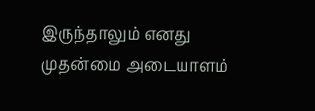இருந்தாலும் எனது முதன்மை அடையாளம்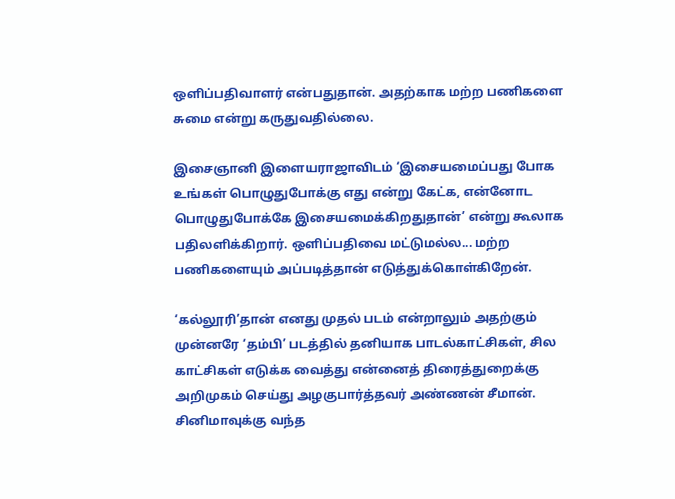ஒளிப்பதிவாளர் என்பதுதான். அதற்காக மற்ற பணிகளை சுமை என்று கருதுவதில்லை.

இசைஞானி இளையராஜாவிடம் ‘இசையமைப்பது போக உங்கள் பொழுதுபோக்கு எது என்று கேட்க, என்னோட பொழுதுபோக்கே இசையமைக்கிறதுதான்’ என்று கூலாக பதிலளிக்கிறார். ஒளிப்பதிவை மட்டுமல்ல... மற்ற பணிகளையும் அப்படித்தான் எடுத்துக்கொள்கிறேன்.

‘கல்லூரி’தான் எனது முதல் படம் என்றாலும் அதற்கும் முன்னரே ‘தம்பி’ படத்தில் தனியாக பாடல்காட்சிகள், சில காட்சிகள் எடுக்க வைத்து என்னைத் திரைத்துறைக்கு அறிமுகம் செய்து அழகுபார்த்தவர் அண்ணன் சீமான். சினிமாவுக்கு வந்த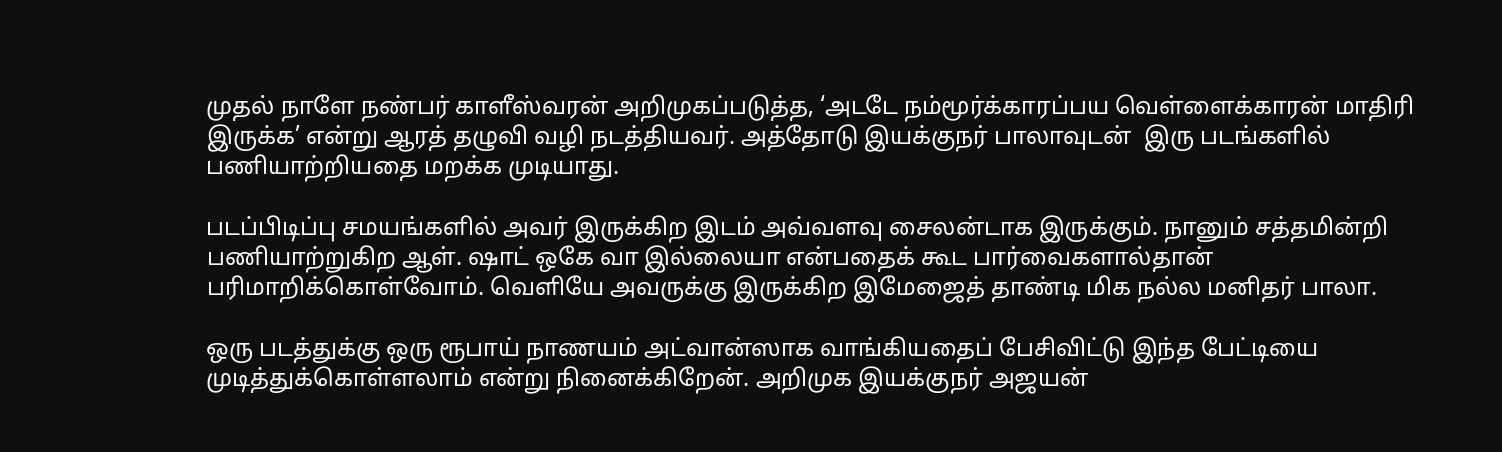முதல் நாளே நண்பர் காளீஸ்வரன் அறிமுகப்படுத்த, ‘அடடே நம்மூர்க்காரப்பய வெள்ளைக்காரன் மாதிரி இருக்க’ என்று ஆரத் தழுவி வழி நடத்தியவர். அத்தோடு இயக்குநர் பாலாவுடன்  இரு படங்களில் பணியாற்றியதை மறக்க முடியாது.

படப்பிடிப்பு சமயங்களில் அவர் இருக்கிற இடம் அவ்வளவு சைலன்டாக இருக்கும். நானும் சத்தமின்றி பணியாற்றுகிற ஆள். ஷாட் ஒகே வா இல்லையா என்பதைக் கூட பார்வைகளால்தான் பரிமாறிக்கொள்வோம். வெளியே அவருக்கு இருக்கிற இமேஜைத் தாண்டி மிக நல்ல மனிதர் பாலா.

ஒரு படத்துக்கு ஒரு ரூபாய் நாணயம் அட்வான்ஸாக வாங்கியதைப் பேசிவிட்டு இந்த பேட்டியை முடித்துக்கொள்ளலாம் என்று நினைக்கிறேன். அறிமுக இயக்குநர் அஜயன்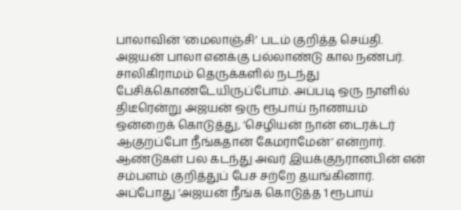பாலாவின் ‘மைலாஞ்சி’ படம் குறித்த செய்தி. அஜயன் பாலா எனக்கு பல்லாண்டு கால நண்பர். சாலிகிராமம் தெருக்களில் நடந்து பேசிக்கொண்டேயிருப்போம். அப்படி ஒரு நாளில் திடீரென்று அஜயன் ஒரு ரூபாய் நாணயம் ஒன்றைக் கொடுத்து, ‘செழியன் நான் டைரக்டர் ஆகுறப்போ நீங்கதான் கேமராமேன்’ என்றார். ஆண்டுகள் பல கடந்து அவர் இயக்குநரானபின் என் சம்பளம் குறித்துப் பேச சற்றே தயங்கினார். அப்போது ‘அஜயன் நீங்க கொடுத்த 1 ரூபாய்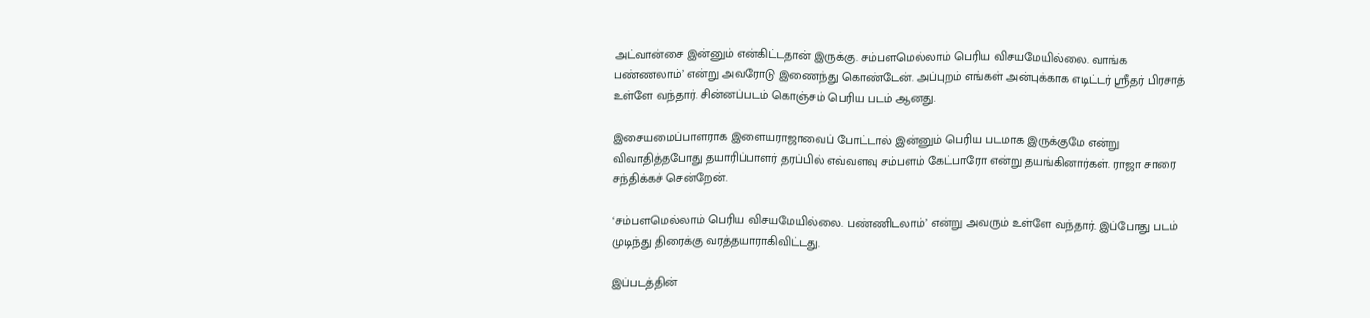அட்வான்சை இன்னும் என்கிட்டதான் இருக்கு. சம்பளமெல்லாம் பெரிய விசயமேயில்லை. வாங்க பண்ணலாம்’ என்று அவரோடு இணைந்து கொண்டேன். அப்புறம் எங்கள் அன்புக்காக எடிட்டர் ஶ்ரீதர் பிரசாத் உள்ளே வந்தார். சின்னப்படம் கொஞ்சம் பெரிய படம் ஆனது.

இசையமைப்பாளராக இளையராஜாவைப் போட்டால் இன்னும் பெரிய படமாக இருக்குமே என்று விவாதித்தபோது தயாரிப்பாளர் தரப்பில் எவ்வளவு சம்பளம் கேட்பாரோ என்று தயங்கினார்கள். ராஜா சாரை சந்திக்கச் சென்றேன்.

‘சம்பளமெல்லாம் பெரிய விசயமேயில்லை. பண்ணிடலாம்’ என்று அவரும் உள்ளே வந்தார். இப்போது படம் முடிந்து திரைக்கு வரத்தயாராகிவிட்டது.

இப்படத்தின்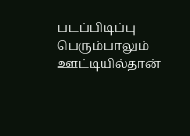படப்பிடிப்பு பெரும்பாலும் ஊட்டியில்தான்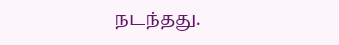நடந்தது.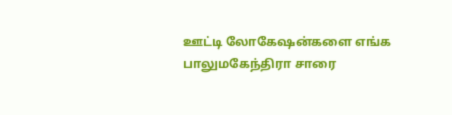ஊட்டி லோகேஷன்களை எங்க பாலுமகேந்திரா சாரை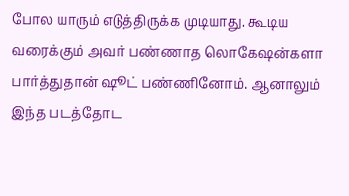போல யாரும் எடுத்திருக்க முடியாது. கூடிய வரைக்கும் அவர் பண்ணாத லொகேஷன்களா பார்த்துதான் ஷூட் பண்ணினோம். ஆனாலும் இந்த படத்தோட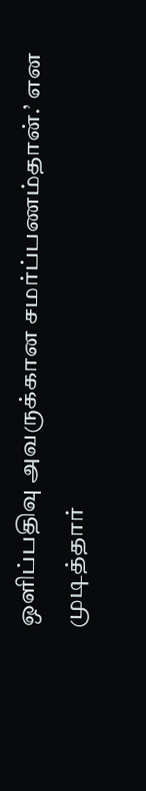ஒளிப்பதிவு அவருக்கான சமர்ப்பணம்தான்.’ என முடித்தார்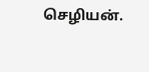செழியன்.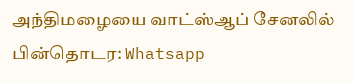அந்திமழையை வாட்ஸ்ஆப் சேனலில் பின்தொடர: Whatsapp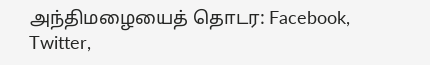அந்திமழையைத் தொடர: Facebook, Twitter,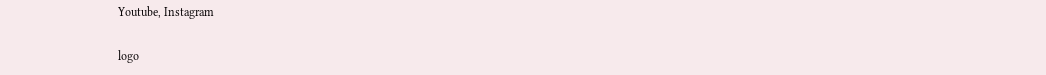Youtube, Instagram

logo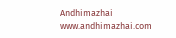Andhimazhai
www.andhimazhai.com